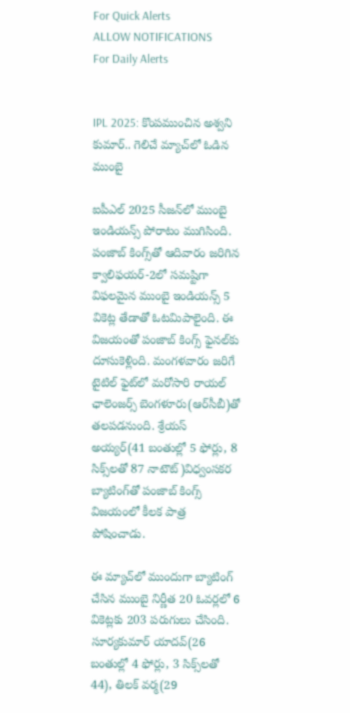For Quick Alerts
ALLOW NOTIFICATIONS
For Daily Alerts


IPL 2025: కొంపముంచిన అశ్వని కుమార్.. గెలిచే మ్యాచ్‌లో ఓడిన ముంబై

ఐపీఎల్ 2025 సీజన్‌లో ముంబై ఇండియన్స్ పోరాటం ముగిసింది. పంజాబ్ కింగ్స్‌తో ఆదివారం జరిగిన క్వాలిఫయర్-2లో సమష్టిగా విఫలమైన ముంబై ఇండియన్స్ 5 వికెట్ల తేడాతో ఓటమిపాలైంది. ఈ విజయంతో పంజాబ్ కింగ్స్ ఫైనల్‌కు దూసుకెళ్లింది. మంగళవారం జరిగే టైటిల్ ఫైట్‌లో మరోసారి రాయల్ ఛాలెంజర్స్ బెంగళూరు(ఆర్‌సీబీ)తో తలపడనుంది. శ్రేయస్ అయ్యర్(41 బంతుల్లో 5 ఫోర్లు, 8 సిక్స్‌లతో 87 నాటౌట్)విధ్వంసకర బ్యాటింగ్‌తో పంజాబ్ కింగ్స్ విజయంలో కీలక పాత్ర పోషించాడు.

ఈ మ్యాచ్‌లో ముందుగా బ్యాటింగ్ చేసిన ముంబై నిర్ణీత 20 ఓవర్లలో 6 వికెట్లకు 203 పరుగులు చేసింది. సూర్యకుమార్ యాదవ్(26 బంతుల్లో 4 ఫోర్లు, 3 సిక్స్‌లతో 44), తిలక్ వర్మ(29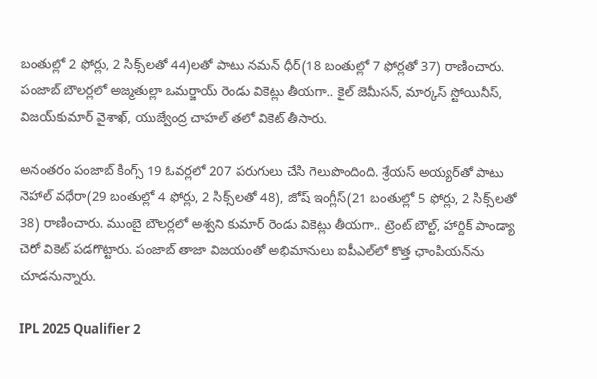బంతుల్లో 2 ఫోర్లు, 2 సిక్స్‌లతో 44)లతో పాటు నమన్ ధీర్(18 బంతుల్లో 7 ఫోర్లతో 37) రాణించారు. పంజాబ్ బౌలర్లలో అజ్మతుల్లా ఒమర్జాయ్ రెండు వికెట్లు తీయగా.. కైల్ జెమీసన్, మార్కస్ స్టోయినీస్, విజయ్‌కుమార్ వైశాఖ్, యుజ్వేంద్ర చాహల్ తలో వికెట్ తీసారు.

అనంతరం పంజాబ్ కింగ్స్ 19 ఓవర్లలో 207 పరుగులు చేసి గెలుపొందింది. శ్రేయస్ అయ్యర్‌తో పాటు నెహాల్ వధేరా(29 బంతుల్లో 4 ఫోర్లు, 2 సిక్స్‌లతో 48), జోష్ ఇంగ్లీస్(21 బంతుల్లో 5 ఫోర్లు, 2 సిక్స్‌లతో 38) రాణించారు. ముంబై బౌలర్లలో అశ్వని కుమార్ రెండు వికెట్లు తీయగా.. ట్రెంట్ బౌల్ట్, హార్దిక్ పాండ్యా చెరో వికెట్ పడగొట్టారు. పంజాబ్ తాజా విజయంతో అభిమానులు ఐపీఎల్‌లో కొత్త ఛాంపియన్‌ను చూడనున్నారు.

IPL 2025 Qualifier 2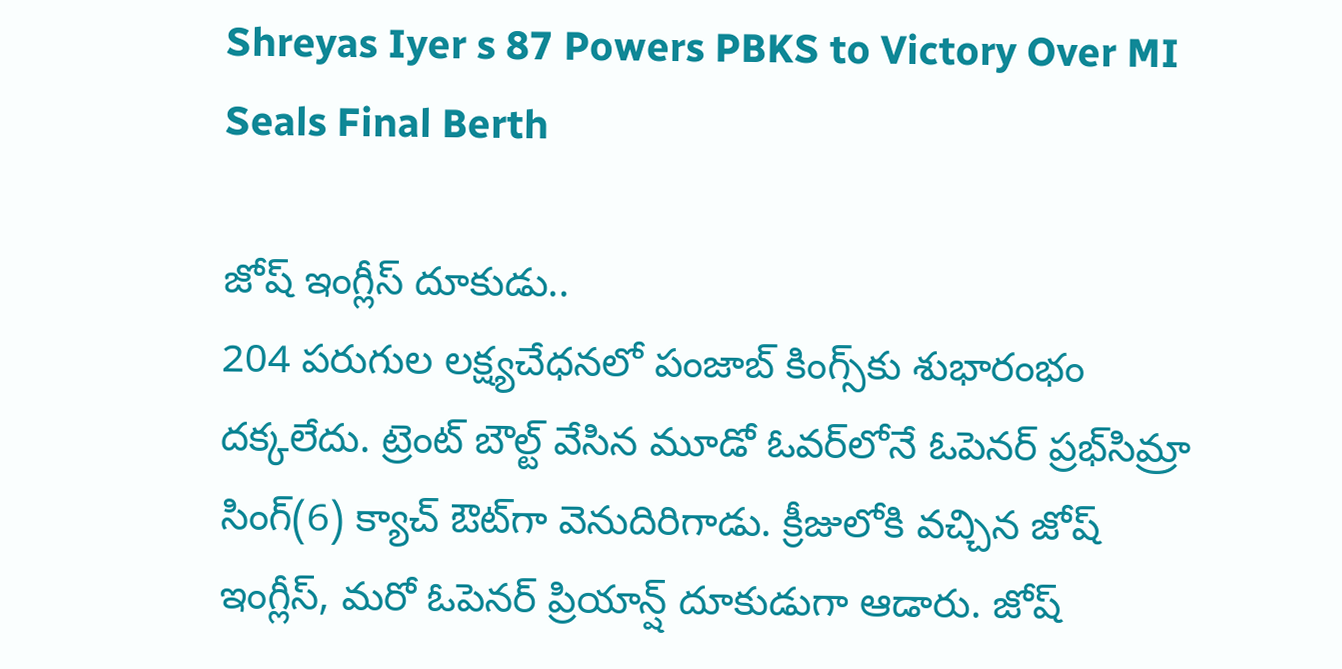Shreyas Iyer s 87 Powers PBKS to Victory Over MI Seals Final Berth

జోష్ ఇంగ్లీస్ దూకుడు..
204 పరుగుల లక్ష్యచేధనలో పంజాబ్‌ కింగ్స్‌కు శుభారంభం దక్కలేదు. ట్రెంట్ బౌల్ట్ వేసిన మూడో ఓవర్‌లోనే ఓపెనర్ ప్రభ్‌సిమ్రా సింగ్(6) క్యాచ్ ఔట్‌గా వెనుదిరిగాడు. క్రీజులోకి వచ్చిన జోష్ ఇంగ్లీస్, మరో ఓపెనర్ ప్రియాన్ష్ దూకుడుగా ఆడారు. జోష్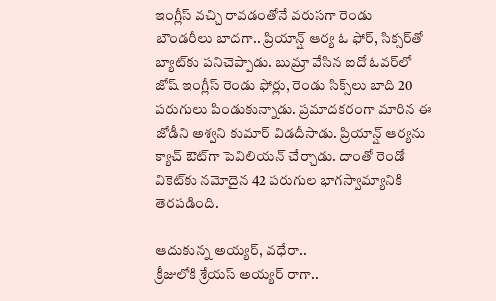ఇంగ్లీస్ వచ్చి రావడంతోనే వరుసగా రెండు బౌండరీలు బాదగా.. ప్రియాన్ష్ ఆర్య ఓ ఫోర్, సిక్సర్‌తో బ్యాట్‌కు పనిచెప్పాడు. బుమ్రా వేసిన ఐదో ఓవర్‌లో జోష్ ఇంగ్లీస్ రెండు ఫోర్లు, రెండు సిక్స్‌లు బాది 20 పరుగులు పిండుకున్నాడు. ప్రమాదకరంగా మారిన ఈ జోడీని అశ్వని కుమార్ విడదీసాడు. ప్రియాన్ష్ ఆర్యను క్యాచ్ ఔట్‌గా పెవిలియన్ చేర్చాడు. దాంతో రెండో వికెట్‌కు నమోదైన 42 పరుగుల భాగస్వామ్యానికి తెరపడింది.

ఆదుకున్న అయ్యర్, వధేరా..
క్రీజులోకి శ్రేయస్ అయ్యర్ రాగా..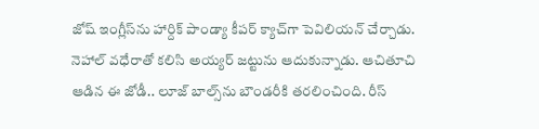జోష్ ఇంగ్లీస్‌ను హార్దిక్ పాండ్యా కీపర్ క్యాచ్‌గా పెవిలియన్ చేర్చాడు. నెహాల్ వధేరాతో కలిసి అయ్యర్ జట్టును ఆదుకున్నాడు. ఆచితూచి ఆడిన ఈ జోడీ.. లూజ్ బాల్స్‌ను బౌండరీకి తరలించింది. రీస్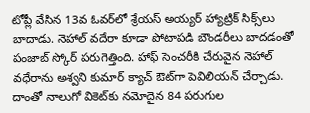టోప్లీ వేసిన 13వ ఓవర్‌లో శ్రేయస్ అయ్యర్ హ్యాట్రిక్ సిక్స్‌లు బాదాడు. నెహాల్ వదేరా కూడా పోటాపడి బౌండరీలు బాదడంతో పంజాబ్ స్కోర్ పరుగెత్తింది. హాఫ్ సెంచరీకి చేరువైన నెహాల్ వధేరాను అశ్వని కుమార్ క్యాచ్ ఔట్‌గా పెవిలియన్ చేర్చాడు. దాంతో నాలుగో వికెట్‌కు నమోదైన 84 పరుగుల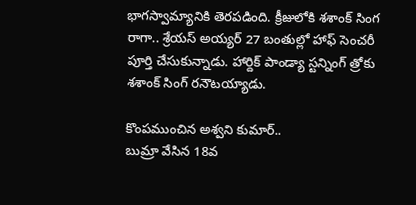భాగస్వామ్యానికి తెరపడింది. క్రీజులోకి శశాంక్ సింగ రాగా.. శ్రేయస్ అయ్యర్ 27 బంతుల్లో హాఫ్ సెంచరీ పూర్తి చేసుకున్నాడు. హార్దిక్ పాండ్యా స్టన్నింగ్ త్రోకు శశాంక్ సింగ్ రనౌటయ్యాడు.

కొంపముంచిన అశ్వని కుమార్..
బుమ్రా వేసిన 18వ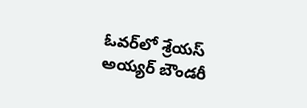ఓవర్‌లో శ్రేయస్ అయ్యర్ బౌండరీ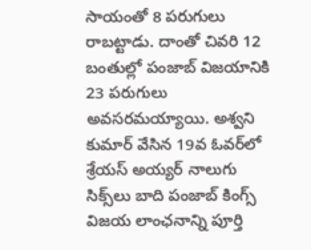సాయంతో 8 పరుగులు రాబట్టాడు. దాంతో చివరి 12 బంతుల్లో పంజాబ్ విజయానికి 23 పరుగులు అవసరమయ్యాయి. అశ్వని కుమార్ వేసిన 19వ ఓవర్‌లో శ్రేయస్ అయ్యర్ నాలుగు సిక్స్‌లు బాది పంజాబ్ కింగ్స్ విజయ లాంఛనాన్ని పూర్తి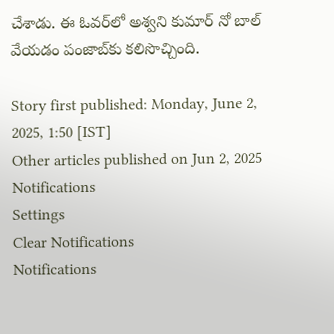చేశాడు. ఈ ఓవర్‌లో అశ్వని కుమార్ నో బాల్ వేయడం పంజాబ్‌కు కలిసొచ్చింది.

Story first published: Monday, June 2, 2025, 1:50 [IST]
Other articles published on Jun 2, 2025
Notifications
Settings
Clear Notifications
Notifications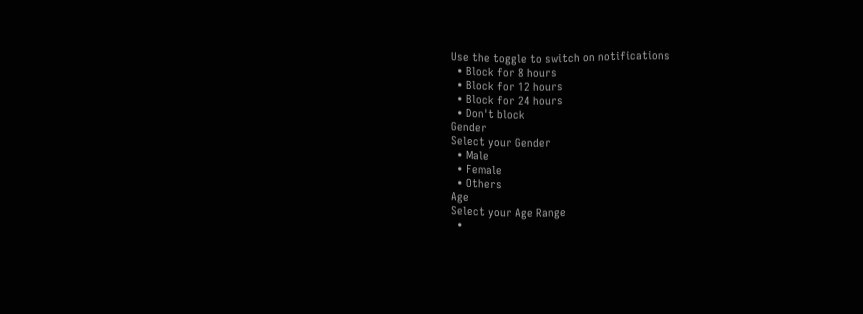Use the toggle to switch on notifications
  • Block for 8 hours
  • Block for 12 hours
  • Block for 24 hours
  • Don't block
Gender
Select your Gender
  • Male
  • Female
  • Others
Age
Select your Age Range
  •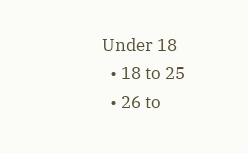Under 18
  • 18 to 25
  • 26 to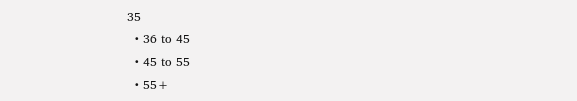35
  • 36 to 45
  • 45 to 55
  • 55+